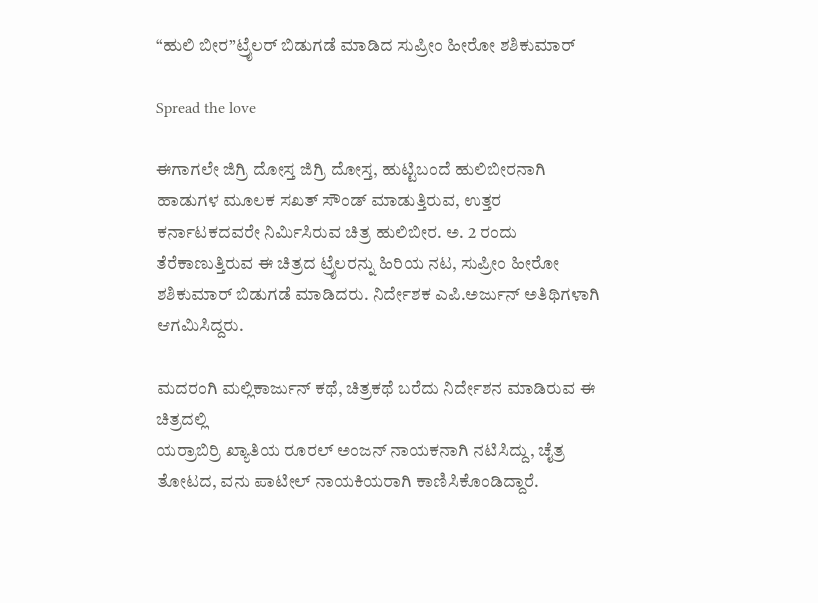“ಹುಲಿ ಬೀರ”ಟ್ರೈಲರ್ ಬಿಡುಗಡೆ ಮಾಡಿದ ಸುಪ್ರೀಂ ಹೀರೋ ಶಶಿಕುಮಾರ್

Spread the love

ಈಗಾಗಲೇ ಜಿಗ್ರಿ ದೋಸ್ತ ಜಿಗ್ರಿ ದೋಸ್ತ, ಹುಟ್ಟಿಬಂದೆ ಹುಲಿಬೀರನಾಗಿ ಹಾಡುಗಳ ಮೂಲಕ ಸಖತ್ ಸೌಂಡ್ ಮಾಡುತ್ತಿರುವ, ಉತ್ತರ ಕರ್ನಾಟಕದವರೇ ನಿರ್ಮಿಸಿರುವ ಚಿತ್ರ ಹುಲಿಬೀರ. ಅ. 2 ರಂದು ತೆರೆಕಾಣುತ್ತಿರುವ ಈ ಚಿತ್ರದ ಟ್ರೈಲರನ್ನು ಹಿರಿಯ ನಟ, ಸುಪ್ರೀಂ ಹೀರೋ ಶಶಿಕುಮಾರ್ ಬಿಡುಗಡೆ ಮಾಡಿದರು. ನಿರ್ದೇಶಕ ಎಪಿ.ಅರ್ಜುನ್ ಅತಿಥಿಗಳಾಗಿ ಆಗಮಿಸಿದ್ದರು.

ಮದರಂಗಿ ಮಲ್ಲಿಕಾರ್ಜುನ್ ಕಥೆ, ಚಿತ್ರಕಥೆ ಬರೆದು ನಿರ್ದೇಶನ ಮಾಡಿರುವ ಈ ಚಿತ್ರದಲ್ಲಿ
ಯರ್ರಾಬಿರ್ರಿ ಖ್ಯಾತಿಯ ರೂರಲ್ ಅಂಜನ್ ನಾಯಕನಾಗಿ ನಟಿಸಿದ್ದು, ಚೈತ್ರ ತೋಟದ, ವನು ಪಾಟೀಲ್ ನಾಯಕಿಯರಾಗಿ ಕಾಣಿಸಿಕೊಂಡಿದ್ದಾರೆ.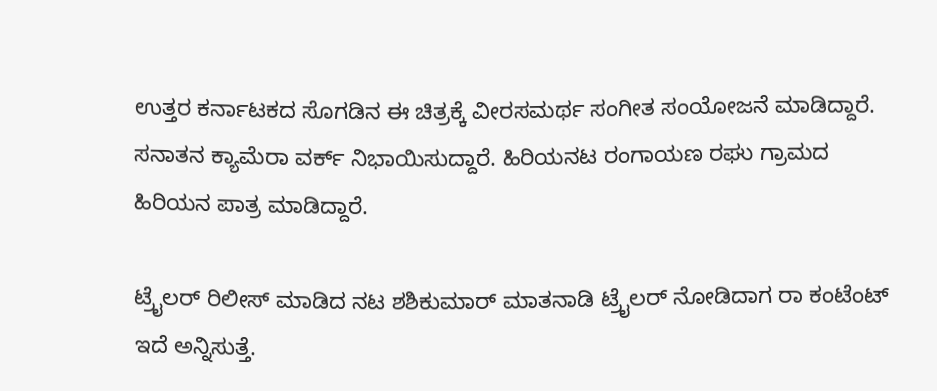ಉತ್ತರ ಕರ್ನಾಟಕದ ಸೊಗಡಿನ ಈ ಚಿತ್ರಕ್ಕೆ ವೀರಸಮರ್ಥ ಸಂಗೀತ ಸಂಯೋಜನೆ ಮಾಡಿದ್ದಾರೆ. ಸನಾತನ ಕ್ಯಾಮೆರಾ ವರ್ಕ್ ನಿಭಾಯಿಸುದ್ದಾರೆ. ಹಿರಿಯನಟ ರಂಗಾಯಣ ರಘು ಗ್ರಾಮದ ಹಿರಿಯನ ಪಾತ್ರ ಮಾಡಿದ್ದಾರೆ.

ಟ್ರೈಲರ್ ರಿಲೀಸ್ ಮಾಡಿದ ನಟ ಶಶಿಕುಮಾರ್ ಮಾತನಾಡಿ ಟ್ರೈಲರ್ ನೋಡಿದಾಗ ರಾ ಕಂಟೆಂಟ್ ಇದೆ ಅನ್ನಿಸುತ್ತೆ.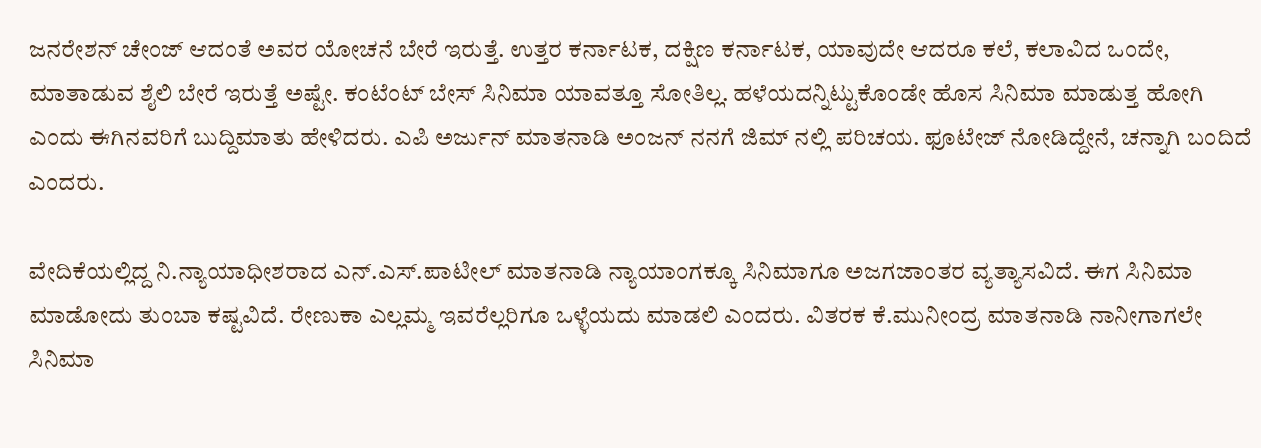ಜನರೇಶನ್ ಚೇಂಜ್ ಆದಂತೆ ಅವರ ಯೋಚನೆ ಬೇರೆ ಇರುತ್ತೆ. ಉತ್ತರ ಕರ್ನಾಟಕ, ದಕ್ಷಿಣ ಕರ್ನಾಟಕ, ಯಾವುದೇ ಆದರೂ ಕಲೆ, ಕಲಾವಿದ ಒಂದೇ, ಮಾತಾಡುವ ಶೈಲಿ ಬೇರೆ ಇರುತ್ತೆ ಅಷ್ಟೇ. ಕಂಟೆಂಟ್ ಬೇಸ್ ಸಿನಿಮಾ ಯಾವತ್ತೂ ಸೋತಿಲ್ಲ. ಹಳೆಯದನ್ನಿಟ್ಟುಕೊಂಡೇ ಹೊಸ ಸಿನಿಮಾ ಮಾಡುತ್ತ ಹೋಗಿ ಎಂದು ಈಗಿನವರಿಗೆ ಬುದ್ದಿಮಾತು ಹೇಳಿದರು. ಎಪಿ ಅರ್ಜುನ್ ಮಾತನಾಡಿ ಅಂಜನ್ ನನಗೆ ಜಿಮ್ ನಲ್ಲಿ ಪರಿಚಯ. ಫೂಟೇಜ್ ನೋಡಿದ್ದೇನೆ, ಚನ್ನಾಗಿ ಬಂದಿದೆ ಎಂದರು.

ವೇದಿಕೆಯಲ್ಲಿದ್ದ ನಿ.ನ್ಯಾಯಾಧೀಶರಾದ ಎನ್.ಎಸ್.ಪಾಟೀಲ್ ಮಾತನಾಡಿ ನ್ಯಾಯಾಂಗಕ್ಕೂ ಸಿನಿಮಾಗೂ ಅಜಗಜಾಂತರ ವ್ಯತ್ಯಾಸವಿದೆ. ಈಗ ಸಿನಿಮಾ ಮಾಡೋದು ತುಂಬಾ ಕಷ್ಟವಿದೆ. ರೇಣುಕಾ ಎಲ್ಲಮ್ಮ ಇವರೆಲ್ಲರಿಗೂ ಒಳ್ಳೆಯದು ಮಾಡಲಿ ಎಂದರು. ವಿತರಕ ಕೆ.ಮುನೀಂದ್ರ ಮಾತನಾಡಿ ನಾನೀಗಾಗಲೇ ಸಿನಿಮಾ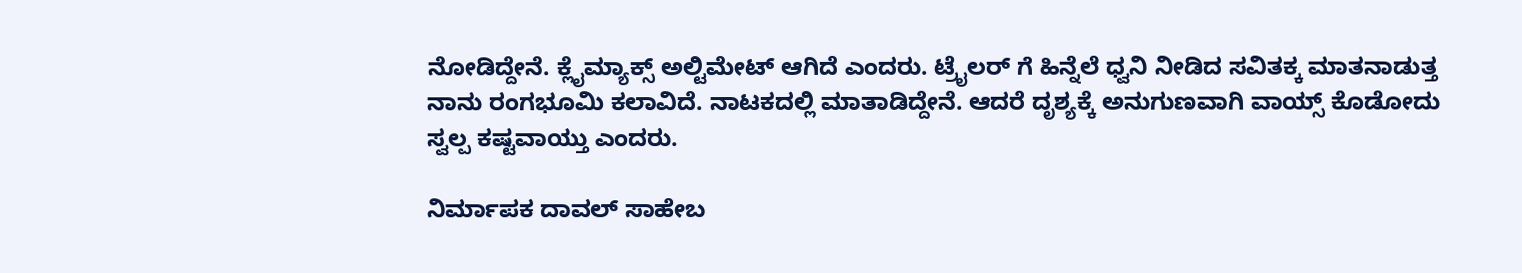ನೋಡಿದ್ದೇನೆ. ಕ್ಲೈಮ್ಯಾಕ್ಸ್ ಅಲ್ಟಿಮೇಟ್ ಆಗಿದೆ ಎಂದರು. ಟ್ರೈಲರ್ ಗೆ ಹಿನ್ನೆಲೆ ಧ್ವನಿ ನೀಡಿದ ಸವಿತಕ್ಕ ಮಾತನಾಡುತ್ತ ನಾನು ರಂಗಭೂಮಿ ಕಲಾವಿದೆ. ನಾಟಕದಲ್ಲಿ ಮಾತಾಡಿದ್ದೇನೆ. ಆದರೆ ದೃಶ್ಯಕ್ಕೆ ಅನುಗುಣವಾಗಿ ವಾಯ್ಸ್ ಕೊಡೋದು ಸ್ವಲ್ಪ ಕಷ್ಟವಾಯ್ತು ಎಂದರು.

ನಿರ್ಮಾಪಕ ದಾವಲ್ ಸಾಹೇಬ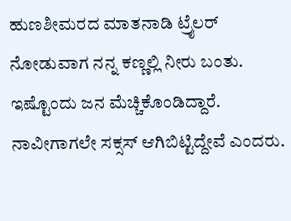ಹುಣಶೀಮರದ ಮಾತನಾಡಿ ಟ್ರೈಲರ್ ನೋಡುವಾಗ ನನ್ನ ಕಣ್ಣಲ್ಲಿ ನೀರು ಬಂತು. ಇಷ್ಟೊಂದು ಜನ ಮೆಚ್ಚಿಕೊಂಡಿದ್ದಾರೆ. ನಾವೀಗಾಗಲೇ ಸಕ್ಸಸ್ ಆಗಿಬಿಟ್ಟಿದ್ದೇವೆ ಎಂದರು.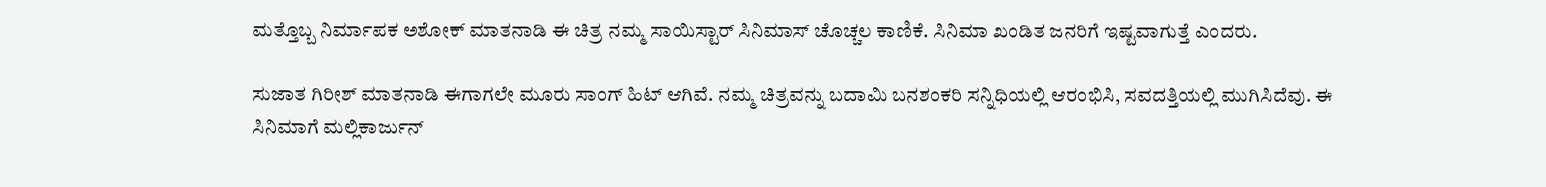ಮತ್ತೊಬ್ಬ ನಿರ್ಮಾಪಕ ಅಶೋಕ್ ಮಾತನಾಡಿ ಈ ಚಿತ್ರ ನಮ್ಮ ಸಾಯಿಸ್ಟಾರ್ ಸಿನಿಮಾಸ್ ಚೊಚ್ಚಲ ಕಾಣಿಕೆ. ಸಿನಿಮಾ ಖಂಡಿತ ಜನರಿಗೆ ಇಷ್ಟವಾಗುತ್ತೆ ಎಂದರು.

ಸುಜಾತ ಗಿರೀಶ್ ಮಾತನಾಡಿ ಈಗಾಗಲೇ ಮೂರು ಸಾಂಗ್ ಹಿಟ್ ಆಗಿವೆ. ನಮ್ಮ ಚಿತ್ರವನ್ನು ಬದಾಮಿ ಬನಶಂಕರಿ ಸನ್ನಿಧಿಯಲ್ಲಿ ಆರಂಭಿಸಿ, ಸವದತ್ತಿಯಲ್ಲಿ ಮುಗಿಸಿದೆವು. ಈ ಸಿನಿಮಾಗೆ ಮಲ್ಲಿಕಾರ್ಜುನ್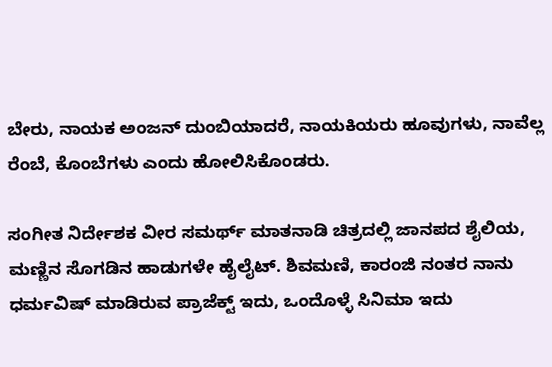ಬೇರು, ನಾಯಕ ಅಂಜನ್ ದುಂಬಿಯಾದರೆ, ನಾಯಕಿಯರು ಹೂವುಗಳು, ನಾವೆಲ್ಲ ರೆಂಬೆ, ಕೊಂಬೆಗಳು ಎಂದು ಹೋಲಿಸಿಕೊಂಡರು.

ಸಂಗೀತ ನಿರ್ದೇಶಕ ವೀರ ಸಮರ್ಥ್ ಮಾತನಾಡಿ ಚಿತ್ರದಲ್ಲಿ ಜಾನಪದ ಶೈಲಿಯ, ಮಣ್ಣಿನ ಸೊಗಡಿನ ಹಾಡುಗಳೇ ಹೈಲೈಟ್. ಶಿವಮಣಿ, ಕಾರಂಜಿ ನಂತರ ನಾನು ಧರ್ಮವಿಷ್ ಮಾಡಿರುವ ಪ್ರಾಜೆಕ್ಟ್ ಇದು, ಒಂದೊಳ್ಳೆ ಸಿನಿಮಾ ಇದು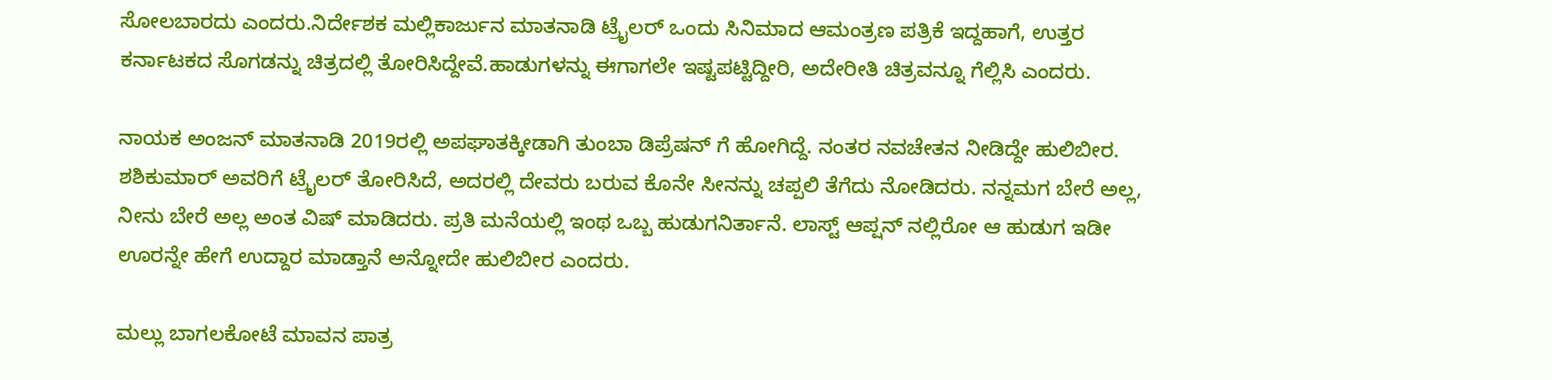ಸೋಲಬಾರದು ಎಂದರು.ನಿರ್ದೇಶಕ ಮಲ್ಲಿಕಾರ್ಜುನ ಮಾತನಾಡಿ ಟ್ರೈಲರ್ ಒಂದು ಸಿನಿಮಾದ ಆಮಂತ್ರಣ ಪತ್ರಿಕೆ ಇದ್ದಹಾಗೆ, ಉತ್ತರ ಕರ್ನಾಟಕದ ಸೊಗಡನ್ನು ಚಿತ್ರದಲ್ಲಿ ತೋರಿಸಿದ್ದೇವೆ.ಹಾಡುಗಳನ್ನು ಈಗಾಗಲೇ ಇಷ್ಟಪಟ್ಟಿದ್ದೀರಿ, ಅದೇರೀತಿ ಚಿತ್ರವನ್ನೂ ಗೆಲ್ಲಿಸಿ ಎಂದರು.

ನಾಯಕ ಅಂಜನ್ ಮಾತನಾಡಿ 2019ರಲ್ಲಿ ಅಪಘಾತಕ್ಕೀಡಾಗಿ ತುಂಬಾ ಡಿಪ್ರೆಷನ್ ಗೆ ಹೋಗಿದ್ದೆ. ನಂತರ ನವಚೇತನ ನೀಡಿದ್ದೇ ಹುಲಿಬೀರ. ಶಶಿಕುಮಾರ್ ಅವರಿಗೆ ಟ್ರೈಲರ್ ತೋರಿಸಿದೆ, ಅದರಲ್ಲಿ ದೇವರು ಬರುವ ಕೊನೇ ಸೀನನ್ನು ಚಪ್ಪಲಿ ತೆಗೆದು ನೋಡಿದರು. ನನ್ನಮಗ ಬೇರೆ ಅಲ್ಲ, ನೀನು ಬೇರೆ ಅಲ್ಲ ಅಂತ ವಿಷ್ ಮಾಡಿದರು. ಪ್ರತಿ ಮನೆಯಲ್ಲಿ ಇಂಥ ಒಬ್ಬ ಹುಡುಗನಿರ್ತಾನೆ. ಲಾಸ್ಟ್ ಆಪ್ಷನ್ ನಲ್ಲಿರೋ ಆ ಹುಡುಗ ಇಡೀ ಊರನ್ನೇ ಹೇಗೆ ಉದ್ದಾರ ಮಾಡ್ತಾನೆ ಅನ್ನೋದೇ ಹುಲಿಬೀರ ಎಂದರು.

ಮಲ್ಲು ಬಾಗಲಕೋಟೆ ಮಾವನ‌ ಪಾತ್ರ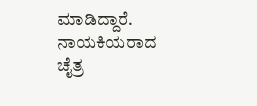ಮಾಡಿದ್ದಾರೆ. ನಾಯಕಿಯರಾದ ಚೈತ್ರ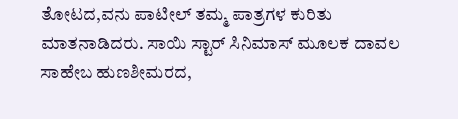ತೋಟದ,ವನು ಪಾಟೀಲ್ ತಮ್ಮ ಪಾತ್ರಗಳ ಕುರಿತು ಮಾತನಾಡಿದರು. ಸಾಯಿ ಸ್ಟಾರ್ ಸಿನಿಮಾಸ್ ಮೂಲಕ ದಾವಲ ಸಾಹೇಬ ಹುಣಶೀಮರದ,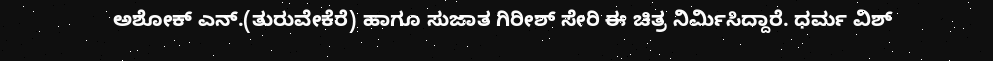ಅಶೋಕ್ ಎನ್.(ತುರುವೇಕೆರೆ) ಹಾಗೂ ಸುಜಾತ ಗಿರೀಶ್ ಸೇರಿ ಈ ಚಿತ್ರ ನಿರ್ಮಿಸಿದ್ದಾರೆ. ಧರ್ಮ ವಿಶ್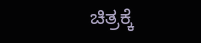ಚಿತ್ರಕ್ಕೆ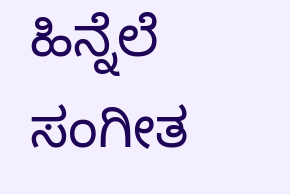ಹಿನ್ನೆಲೆ ಸಂಗೀತ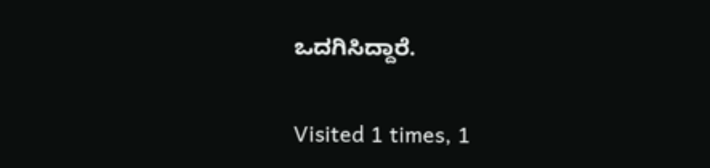ಒದಗಿಸಿದ್ದಾರೆ.

Visited 1 times, 1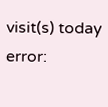visit(s) today
error: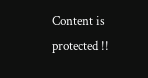Content is protected !!